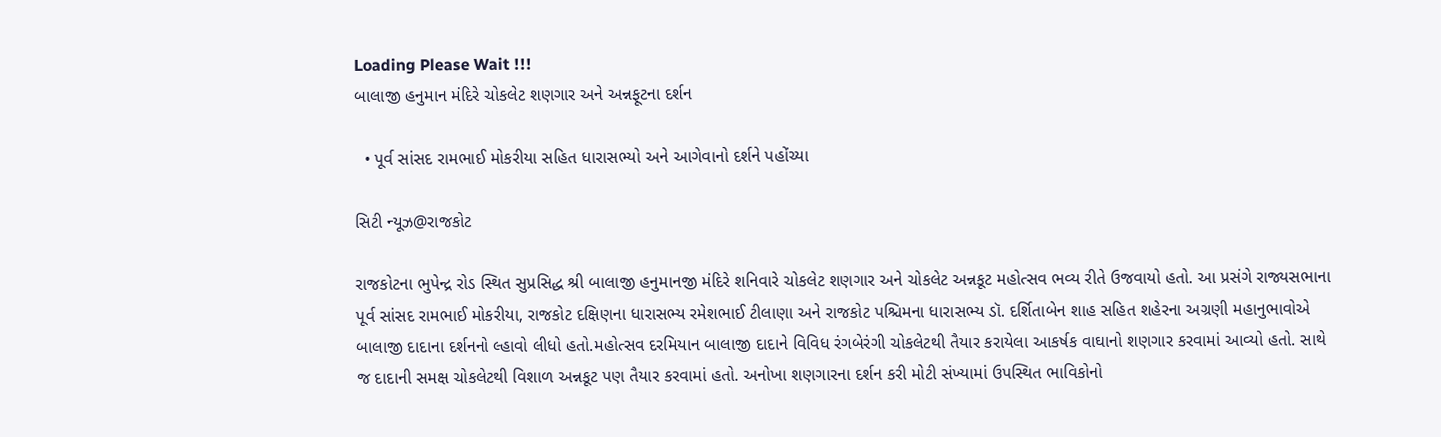Loading Please Wait !!!
બાલાજી હનુમાન મંદિરે ચોકલેટ શણગાર અને અન્નફૂટના દર્શન

  • પૂર્વ સાંસદ રામભાઈ મોકરીયા સહિત ધારાસભ્યો અને આગેવાનો દર્શને પહોંચ્યા

સિટી ન્યૂઝ@રાજકોટ

રાજકોટના ભુપેન્દ્ર રોડ સ્થિત સુપ્રસિદ્ધ શ્રી બાલાજી હનુમાનજી મંદિરે શનિવારે ચોકલેટ શણગાર અને ચોકલેટ અન્નકૂટ મહોત્સવ ભવ્ય રીતે ઉજવાયો હતો. આ પ્રસંગે રાજ્યસભાના પૂર્વ સાંસદ રામભાઈ મોકરીયા, રાજકોટ દક્ષિણના ધારાસભ્ય રમેશભાઈ ટીલાણા અને રાજકોટ પશ્ચિમના ધારાસભ્ય ડૉ. દર્શિતાબેન શાહ સહિત શહેરના અગ્રણી મહાનુભાવોએ બાલાજી દાદાના દર્શનનો લ્હાવો લીધો હતો.મહોત્સવ દરમિયાન બાલાજી દાદાને વિવિધ રંગબેરંગી ચોકલેટથી તૈયાર કરાયેલા આકર્ષક વાઘાનો શણગાર કરવામાં આવ્યો હતો. સાથે જ દાદાની સમક્ષ ચોકલેટથી વિશાળ અન્નકૂટ પણ તૈયાર કરવામાં હતો. અનોખા શણગારના દર્શન કરી મોટી સંખ્યામાં ઉપસ્થિત ભાવિકોનો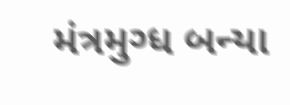મંત્રમુગ્ધ બન્યા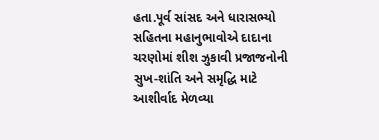હતા.પૂર્વ સાંસદ અને ધારાસભ્યો સહિતના મહાનુભાવોએ દાદાના ચરણોમાં શીશ ઝુકાવી પ્રજાજનોની સુખ-શાંતિ અને સમૃદ્ધિ માટે આશીર્વાદ મેળવ્યા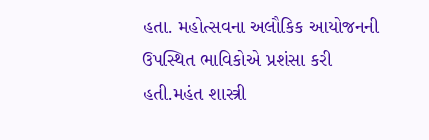હતા. મહોત્સવના અલૌકિક આયોજનની ઉપસ્થિત ભાવિકોએ પ્રશંસા કરી હતી.મહંત શાસ્ત્રી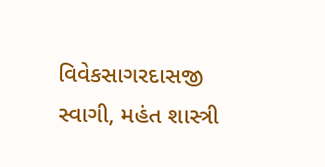વિવેકસાગરદાસજી સ્વાગી, મહંત શાસ્ત્રી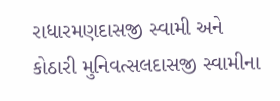રાધારમણદાસજી સ્વામી અને કોઠારી મુનિવત્સલદાસજી સ્વામીના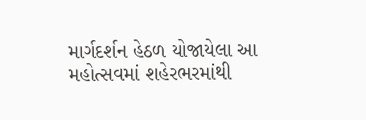માર્ગદર્શન હેઠળ યોજાયેલા આ મહોત્સવમાં શહેરભરમાંથી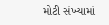મોટી સંખ્યામાં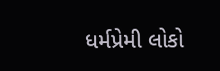ધર્મપ્રેમી લોકો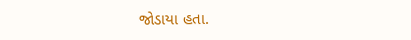જોડાયા હતા.